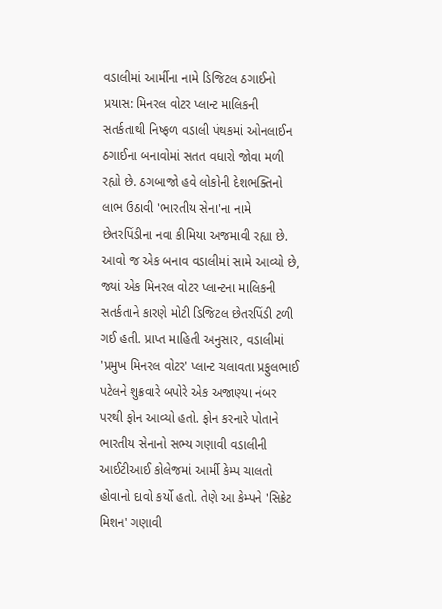વડાલીમાં આર્મીના નામે ડિજિટલ ઠગાઈનો પ્રયાસ: મિનરલ વોટર પ્લાન્ટ માલિકની સતર્કતાથી નિષ્ફળ વડાલી પંથકમાં ઓનલાઈન ઠગાઈના બનાવોમાં સતત વધારો જોવા મળી રહ્યો છે. ઠગબાજો હવે લોકોની દેશભક્તિનો લાભ ઉઠાવી 'ભારતીય સેના'ના નામે છેતરપિંડીના નવા કીમિયા અજમાવી રહ્યા છે. આવો જ એક બનાવ વડાલીમાં સામે આવ્યો છે, જ્યાં એક મિનરલ વોટર પ્લાન્ટના માલિકની સતર્કતાને કારણે મોટી ડિજિટલ છેતરપિંડી ટળી ગઈ હતી. પ્રાપ્ત માહિતી અનુસાર, વડાલીમાં 'પ્રમુખ મિનરલ વોટર' પ્લાન્ટ ચલાવતા પ્રફુલભાઈ પટેલને શુક્રવારે બપોરે એક અજાણ્યા નંબર પરથી ફોન આવ્યો હતો. ફોન કરનારે પોતાને ભારતીય સેનાનો સભ્ય ગણાવી વડાલીની આઈટીઆઈ કોલેજમાં આર્મી કેમ્પ ચાલતો હોવાનો દાવો કર્યો હતો. તેણે આ કેમ્પને 'સિક્રેટ મિશન' ગણાવી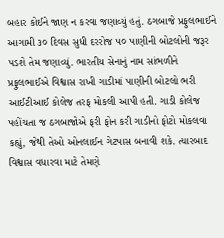બહાર કોઈને જાણ ન કરવા જણાવ્યું હતું. ઠગબાજે પ્રફુલભાઈને આગામી ૩૦ દિવસ સુધી દરરોજ ૫૦ પાણીની બોટલોની જરૂર પડશે તેમ જણાવ્યું. ભારતીય સેનાનું નામ સાંભળીને પ્રફુલભાઈએ વિશ્વાસ રાખી ગાડીમાં પાણીની બોટલો ભરી આઈટીઆઈ કોલેજ તરફ મોકલી આપી હતી. ગાડી કોલેજ પહોંચતા જ ઠગબાજોએ ફરી ફોન કરી ગાડીનો ફોટો મોકલવા કહ્યું, જેથી તેઓ ઓનલાઈન ગેટપાસ બનાવી શકે. ત્યારબાદ વિશ્વાસ વધારવા માટે તેમણે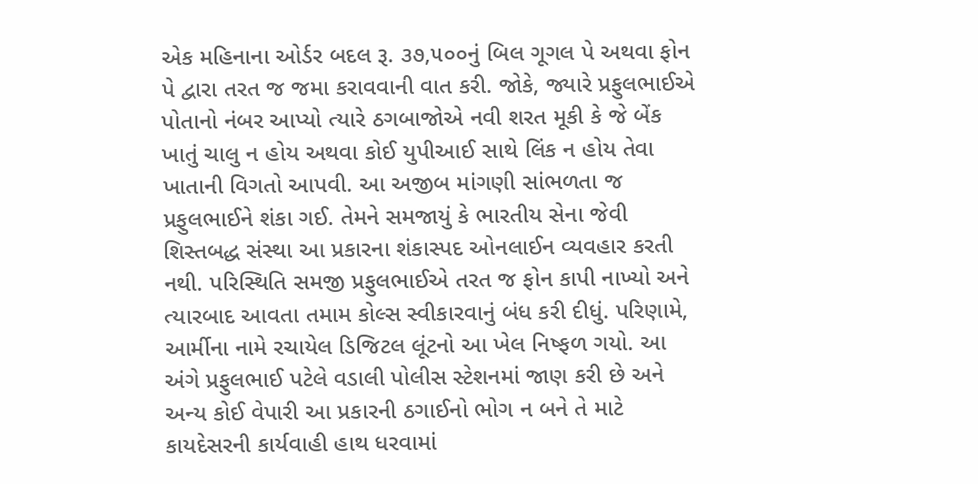એક મહિનાના ઓર્ડર બદલ રૂ. ૩૭,૫૦૦નું બિલ ગૂગલ પે અથવા ફોન પે દ્વારા તરત જ જમા કરાવવાની વાત કરી. જોકે, જ્યારે પ્રફુલભાઈએ પોતાનો નંબર આપ્યો ત્યારે ઠગબાજોએ નવી શરત મૂકી કે જે બેંક ખાતું ચાલુ ન હોય અથવા કોઈ યુપીઆઈ સાથે લિંક ન હોય તેવા ખાતાની વિગતો આપવી. આ અજીબ માંગણી સાંભળતા જ પ્રફુલભાઈને શંકા ગઈ. તેમને સમજાયું કે ભારતીય સેના જેવી શિસ્તબદ્ધ સંસ્થા આ પ્રકારના શંકાસ્પદ ઓનલાઈન વ્યવહાર કરતી નથી. પરિસ્થિતિ સમજી પ્રફુલભાઈએ તરત જ ફોન કાપી નાખ્યો અને ત્યારબાદ આવતા તમામ કોલ્સ સ્વીકારવાનું બંધ કરી દીધું. પરિણામે, આર્મીના નામે રચાયેલ ડિજિટલ લૂંટનો આ ખેલ નિષ્ફળ ગયો. આ અંગે પ્રફુલભાઈ પટેલે વડાલી પોલીસ સ્ટેશનમાં જાણ કરી છે અને અન્ય કોઈ વેપારી આ પ્રકારની ઠગાઈનો ભોગ ન બને તે માટે કાયદેસરની કાર્યવાહી હાથ ધરવામાં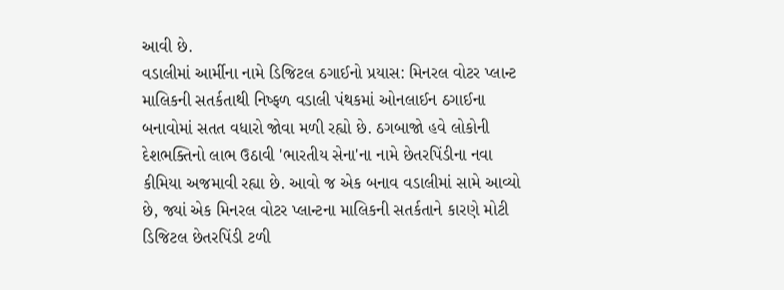આવી છે.
વડાલીમાં આર્મીના નામે ડિજિટલ ઠગાઈનો પ્રયાસ: મિનરલ વોટર પ્લાન્ટ માલિકની સતર્કતાથી નિષ્ફળ વડાલી પંથકમાં ઓનલાઈન ઠગાઈના બનાવોમાં સતત વધારો જોવા મળી રહ્યો છે. ઠગબાજો હવે લોકોની દેશભક્તિનો લાભ ઉઠાવી 'ભારતીય સેના'ના નામે છેતરપિંડીના નવા કીમિયા અજમાવી રહ્યા છે. આવો જ એક બનાવ વડાલીમાં સામે આવ્યો છે, જ્યાં એક મિનરલ વોટર પ્લાન્ટના માલિકની સતર્કતાને કારણે મોટી ડિજિટલ છેતરપિંડી ટળી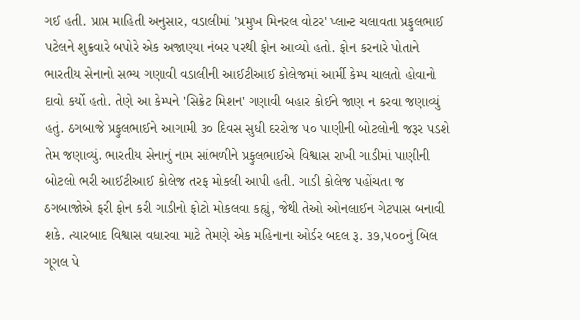ગઈ હતી. પ્રાપ્ત માહિતી અનુસાર, વડાલીમાં 'પ્રમુખ મિનરલ વોટર' પ્લાન્ટ ચલાવતા પ્રફુલભાઈ પટેલને શુક્રવારે બપોરે એક અજાણ્યા નંબર પરથી ફોન આવ્યો હતો. ફોન કરનારે પોતાને ભારતીય સેનાનો સભ્ય ગણાવી વડાલીની આઈટીઆઈ કોલેજમાં આર્મી કેમ્પ ચાલતો હોવાનો દાવો કર્યો હતો. તેણે આ કેમ્પને 'સિક્રેટ મિશન' ગણાવી બહાર કોઈને જાણ ન કરવા જણાવ્યું હતું. ઠગબાજે પ્રફુલભાઈને આગામી ૩૦ દિવસ સુધી દરરોજ ૫૦ પાણીની બોટલોની જરૂર પડશે તેમ જણાવ્યું. ભારતીય સેનાનું નામ સાંભળીને પ્રફુલભાઈએ વિશ્વાસ રાખી ગાડીમાં પાણીની બોટલો ભરી આઈટીઆઈ કોલેજ તરફ મોકલી આપી હતી. ગાડી કોલેજ પહોંચતા જ ઠગબાજોએ ફરી ફોન કરી ગાડીનો ફોટો મોકલવા કહ્યું, જેથી તેઓ ઓનલાઈન ગેટપાસ બનાવી શકે. ત્યારબાદ વિશ્વાસ વધારવા માટે તેમણે એક મહિનાના ઓર્ડર બદલ રૂ. ૩૭,૫૦૦નું બિલ ગૂગલ પે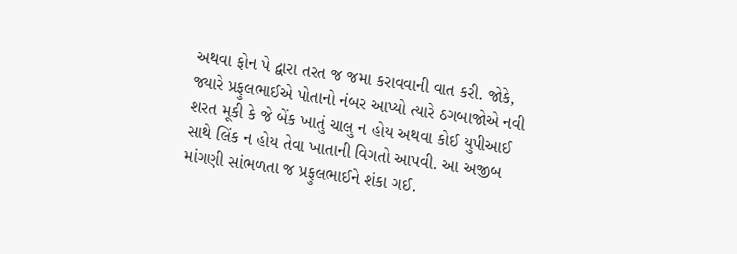અથવા ફોન પે દ્વારા તરત જ જમા કરાવવાની વાત કરી. જોકે, જ્યારે પ્રફુલભાઈએ પોતાનો નંબર આપ્યો ત્યારે ઠગબાજોએ નવી શરત મૂકી કે જે બેંક ખાતું ચાલુ ન હોય અથવા કોઈ યુપીઆઈ સાથે લિંક ન હોય તેવા ખાતાની વિગતો આપવી. આ અજીબ માંગણી સાંભળતા જ પ્રફુલભાઈને શંકા ગઈ.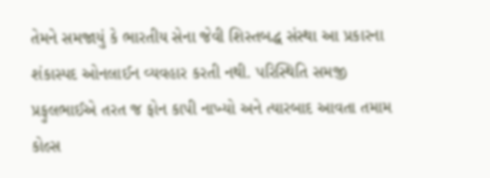તેમને સમજાયું કે ભારતીય સેના જેવી શિસ્તબદ્ધ સંસ્થા આ પ્રકારના શંકાસ્પદ ઓનલાઈન વ્યવહાર કરતી નથી. પરિસ્થિતિ સમજી પ્રફુલભાઈએ તરત જ ફોન કાપી નાખ્યો અને ત્યારબાદ આવતા તમામ કોલ્સ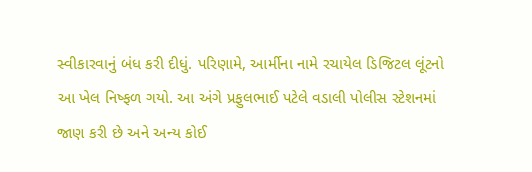સ્વીકારવાનું બંધ કરી દીધું. પરિણામે, આર્મીના નામે રચાયેલ ડિજિટલ લૂંટનો આ ખેલ નિષ્ફળ ગયો. આ અંગે પ્રફુલભાઈ પટેલે વડાલી પોલીસ સ્ટેશનમાં જાણ કરી છે અને અન્ય કોઈ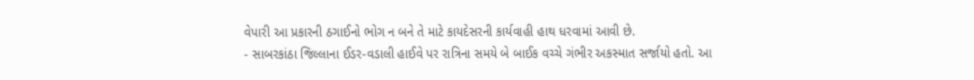વેપારી આ પ્રકારની ઠગાઈનો ભોગ ન બને તે માટે કાયદેસરની કાર્યવાહી હાથ ધરવામાં આવી છે.
- સાબરકાંઠા જિલ્લાના ઈડર-વડાલી હાઈવે પર રાત્રિના સમયે બે બાઈક વચ્ચે ગંભીર અકસ્માત સર્જાયો હતો. આ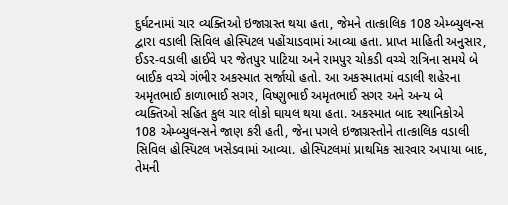દુર્ઘટનામાં ચાર વ્યક્તિઓ ઇજાગ્રસ્ત થયા હતા, જેમને તાત્કાલિક 108 એમ્બ્યુલન્સ દ્વારા વડાલી સિવિલ હોસ્પિટલ પહોંચાડવામાં આવ્યા હતા. પ્રાપ્ત માહિતી અનુસાર, ઈડર-વડાલી હાઈવે પર જેતપુર પાટિયા અને રામપુર ચોકડી વચ્ચે રાત્રિના સમયે બે બાઈક વચ્ચે ગંભીર અકસ્માત સર્જાયો હતો. આ અકસ્માતમાં વડાલી શહેરના અમૃતભાઈ કાળાભાઈ સગર, વિષ્ણુભાઈ અમૃતભાઈ સગર અને અન્ય બે વ્યક્તિઓ સહિત કુલ ચાર લોકો ઘાયલ થયા હતા. અકસ્માત બાદ સ્થાનિકોએ 108 એમ્બ્યુલન્સને જાણ કરી હતી, જેના પગલે ઇજાગ્રસ્તોને તાત્કાલિક વડાલી સિવિલ હોસ્પિટલ ખસેડવામાં આવ્યા. હોસ્પિટલમાં પ્રાથમિક સારવાર અપાયા બાદ, તેમની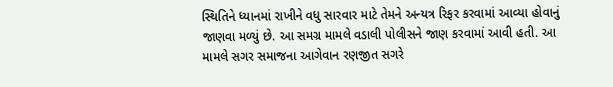સ્થિતિને ધ્યાનમાં રાખીને વધુ સારવાર માટે તેમને અન્યત્ર રિફર કરવામાં આવ્યા હોવાનું જાણવા મળ્યું છે. આ સમગ્ર મામલે વડાલી પોલીસને જાણ કરવામાં આવી હતી. આ મામલે સગર સમાજના આગેવાન રણજીત સગરે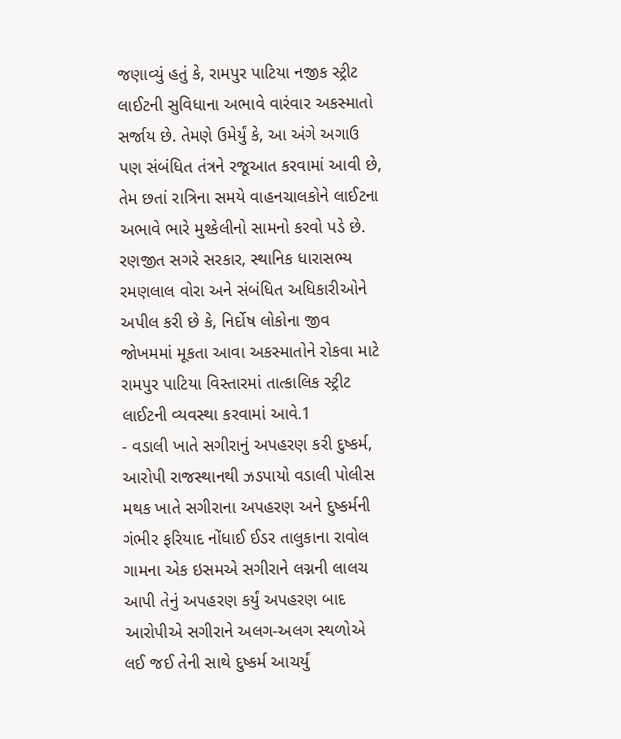જણાવ્યું હતું કે, રામપુર પાટિયા નજીક સ્ટ્રીટ લાઈટની સુવિધાના અભાવે વારંવાર અકસ્માતો સર્જાય છે. તેમણે ઉમેર્યું કે, આ અંગે અગાઉ પણ સંબંધિત તંત્રને રજૂઆત કરવામાં આવી છે, તેમ છતાં રાત્રિના સમયે વાહનચાલકોને લાઈટના અભાવે ભારે મુશ્કેલીનો સામનો કરવો પડે છે. રણજીત સગરે સરકાર, સ્થાનિક ધારાસભ્ય રમણલાલ વોરા અને સંબંધિત અધિકારીઓને અપીલ કરી છે કે, નિર્દોષ લોકોના જીવ જોખમમાં મૂકતા આવા અકસ્માતોને રોકવા માટે રામપુર પાટિયા વિસ્તારમાં તાત્કાલિક સ્ટ્રીટ લાઈટની વ્યવસ્થા કરવામાં આવે.1
- વડાલી ખાતે સગીરાનું અપહરણ કરી દુષ્કર્મ, આરોપી રાજસ્થાનથી ઝડપાયો વડાલી પોલીસ મથક ખાતે સગીરાના અપહરણ અને દુષ્કર્મની ગંભીર ફરિયાદ નોંધાઈ ઈડર તાલુકાના રાવોલ ગામના એક ઇસમએ સગીરાને લગ્નની લાલચ આપી તેનું અપહરણ કર્યું અપહરણ બાદ આરોપીએ સગીરાને અલગ-અલગ સ્થળોએ લઈ જઈ તેની સાથે દુષ્કર્મ આચર્યું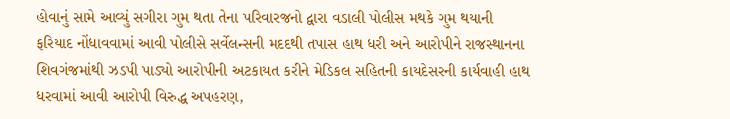હોવાનું સામે આવ્યું સગીરા ગુમ થતા તેના પરિવારજનો દ્વારા વડાલી પોલીસ મથકે ગુમ થયાની ફરિયાદ નોંધાવવામાં આવી પોલીસે સર્વેલન્સની મદદથી તપાસ હાથ ધરી અને આરોપીને રાજસ્થાનના શિવગંજમાંથી ઝડપી પાડ્યો આરોપીની અટકાયત કરીને મેડિકલ સહિતની કાયદેસરની કાર્યવાહી હાથ ધરવામાં આવી આરોપી વિરુદ્ધ અપહરણ,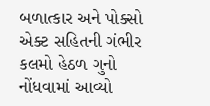બળાત્કાર અને પોક્સો એક્ટ સહિતની ગંભીર કલમો હેઠળ ગુનો નોંધવામાં આવ્યો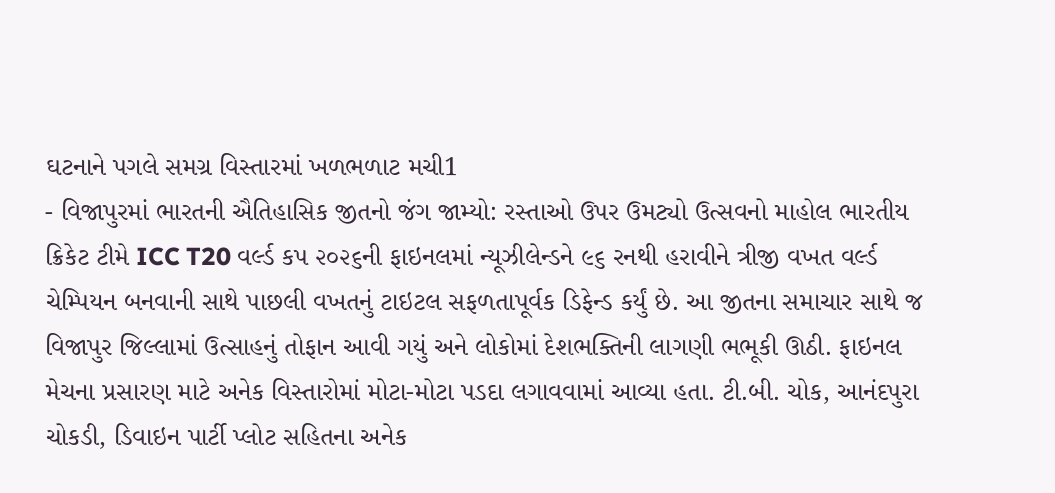ઘટનાને પગલે સમગ્ર વિસ્તારમાં ખળભળાટ મચી1
- વિજાપુરમાં ભારતની ઐતિહાસિક જીતનો જંગ જામ્યો: રસ્તાઓ ઉપર ઉમટ્યો ઉત્સવનો માહોલ ભારતીય ક્રિકેટ ટીમે ICC T20 વર્લ્ડ કપ ૨૦૨૬ની ફાઇનલમાં ન્યૂઝીલેન્ડને ૯૬ રનથી હરાવીને ત્રીજી વખત વર્લ્ડ ચેમ્પિયન બનવાની સાથે પાછલી વખતનું ટાઇટલ સફળતાપૂર્વક ડિફેન્ડ કર્યું છે. આ જીતના સમાચાર સાથે જ વિજાપુર જિલ્લામાં ઉત્સાહનું તોફાન આવી ગયું અને લોકોમાં દેશભક્તિની લાગણી ભભૂકી ઊઠી. ફાઇનલ મેચના પ્રસારણ માટે અનેક વિસ્તારોમાં મોટા-મોટા પડદા લગાવવામાં આવ્યા હતા. ટી.બી. ચોક, આનંદપુરા ચોકડી, ડિવાઇન પાર્ટી પ્લોટ સહિતના અનેક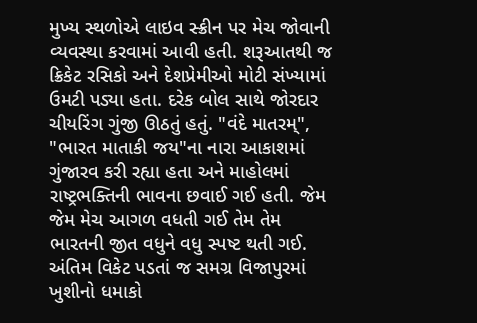મુખ્ય સ્થળોએ લાઇવ સ્ક્રીન પર મેચ જોવાની વ્યવસ્થા કરવામાં આવી હતી. શરૂઆતથી જ ક્રિકેટ રસિકો અને દેશપ્રેમીઓ મોટી સંખ્યામાં ઉમટી પડ્યા હતા. દરેક બોલ સાથે જોરદાર ચીયરિંગ ગુંજી ઊઠતું હતું. "વંદે માતરમ્", "ભારત માતાકી જય"ના નારા આકાશમાં ગુંજારવ કરી રહ્યા હતા અને માહોલમાં રાષ્ટ્રભક્તિની ભાવના છવાઈ ગઈ હતી. જેમ જેમ મેચ આગળ વધતી ગઈ તેમ તેમ ભારતની જીત વધુને વધુ સ્પષ્ટ થતી ગઈ. અંતિમ વિકેટ પડતાં જ સમગ્ર વિજાપુરમાં ખુશીનો ધમાકો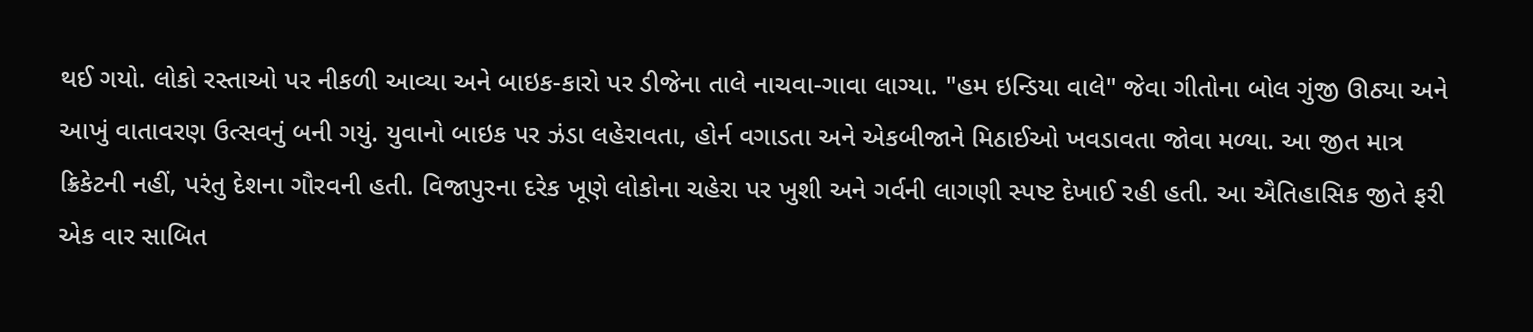થઈ ગયો. લોકો રસ્તાઓ પર નીકળી આવ્યા અને બાઇક-કારો પર ડીજેના તાલે નાચવા-ગાવા લાગ્યા. "હમ ઇન્ડિયા વાલે" જેવા ગીતોના બોલ ગુંજી ઊઠ્યા અને આખું વાતાવરણ ઉત્સવનું બની ગયું. યુવાનો બાઇક પર ઝંડા લહેરાવતા, હોર્ન વગાડતા અને એકબીજાને મિઠાઈઓ ખવડાવતા જોવા મળ્યા. આ જીત માત્ર ક્રિકેટની નહીં, પરંતુ દેશના ગૌરવની હતી. વિજાપુરના દરેક ખૂણે લોકોના ચહેરા પર ખુશી અને ગર્વની લાગણી સ્પષ્ટ દેખાઈ રહી હતી. આ ઐતિહાસિક જીતે ફરી એક વાર સાબિત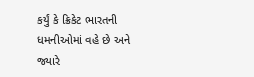કર્યું કે ક્રિકેટ ભારતની ધમનીઓમાં વહે છે અને જ્યારે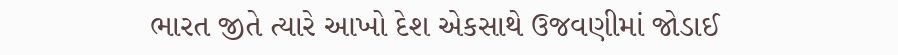ભારત જીતે ત્યારે આખો દેશ એકસાથે ઉજવણીમાં જોડાઈ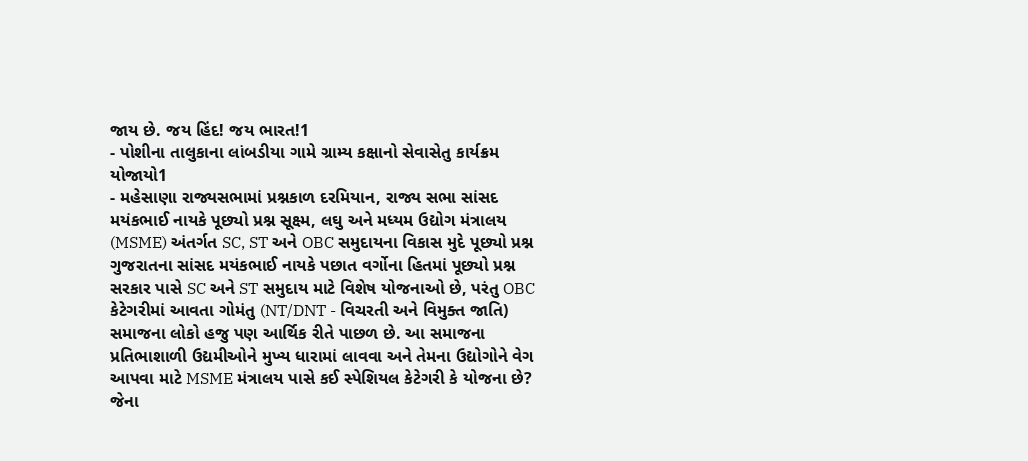જાય છે. જય હિંદ! જય ભારત!1
- પોશીના તાલુકાના લાંબડીયા ગામે ગ્રામ્ય કક્ષાનો સેવાસેતુ કાર્યક્રમ યોજાયો1
- મહેસાણા રાજ્યસભામાં પ્રશ્નકાળ દરમિયાન, રાજ્ય સભા સાંસદ મયંકભાઈ નાયકે પૂછ્યો પ્રશ્ન સૂક્ષ્મ, લઘુ અને મધ્યમ ઉદ્યોગ મંત્રાલય (MSME) અંતર્ગત SC, ST અને OBC સમુદાયના વિકાસ મુદે પૂછ્યો પ્રશ્ન ગુજરાતના સાંસદ મયંકભાઈ નાયકે પછાત વર્ગોના હિતમાં પૂછ્યો પ્રશ્ન સરકાર પાસે SC અને ST સમુદાય માટે વિશેષ યોજનાઓ છે, પરંતુ OBC કેટેગરીમાં આવતા ગોમંતુ (NT/DNT - વિચરતી અને વિમુક્ત જાતિ) સમાજના લોકો હજુ પણ આર્થિક રીતે પાછળ છે. આ સમાજના પ્રતિભાશાળી ઉદ્યમીઓને મુખ્ય ધારામાં લાવવા અને તેમના ઉદ્યોગોને વેગ આપવા માટે MSME મંત્રાલય પાસે કઈ સ્પેશિયલ કેટેગરી કે યોજના છે? જેના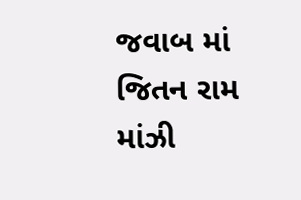જવાબ માં જિતન રામ માંઝી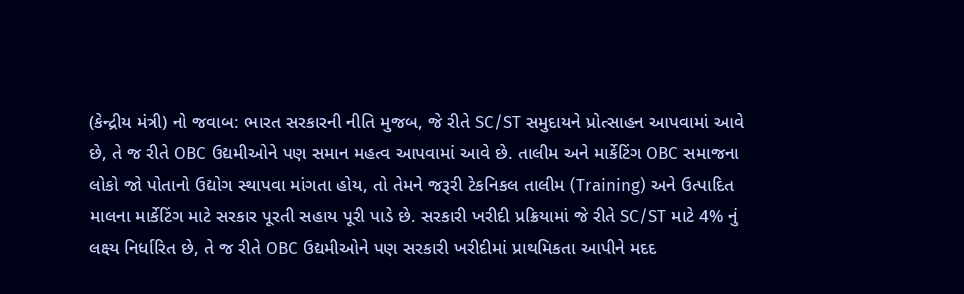(કેન્દ્રીય મંત્રી) નો જવાબ: ભારત સરકારની નીતિ મુજબ, જે રીતે SC/ST સમુદાયને પ્રોત્સાહન આપવામાં આવે છે, તે જ રીતે OBC ઉદ્યમીઓને પણ સમાન મહત્વ આપવામાં આવે છે. તાલીમ અને માર્કેટિંગ OBC સમાજના લોકો જો પોતાનો ઉદ્યોગ સ્થાપવા માંગતા હોય, તો તેમને જરૂરી ટેકનિકલ તાલીમ (Training) અને ઉત્પાદિત માલના માર્કેટિંગ માટે સરકાર પૂરતી સહાય પૂરી પાડે છે. સરકારી ખરીદી પ્રક્રિયામાં જે રીતે SC/ST માટે 4% નું લક્ષ્ય નિર્ધારિત છે, તે જ રીતે OBC ઉદ્યમીઓને પણ સરકારી ખરીદીમાં પ્રાથમિકતા આપીને મદદ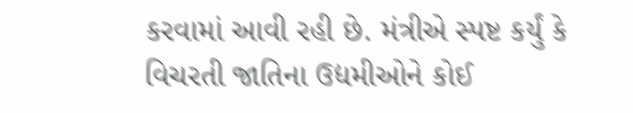કરવામાં આવી રહી છે. મંત્રીએ સ્પષ્ટ કર્યું કે વિચરતી જાતિના ઉદ્યમીઓને કોઈ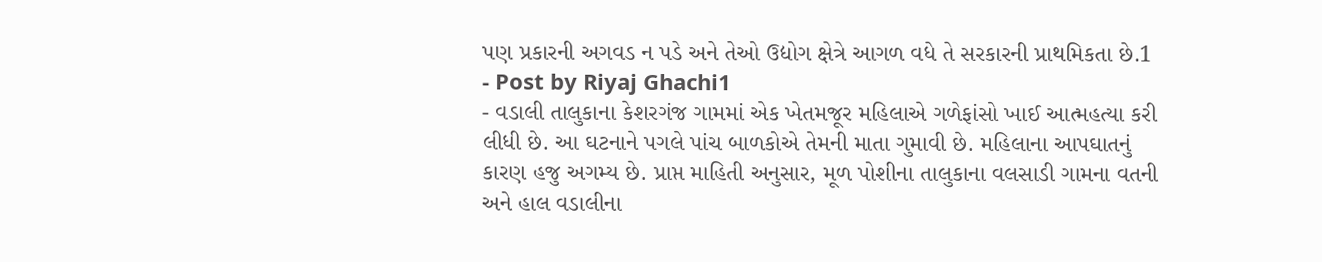પણ પ્રકારની અગવડ ન પડે અને તેઓ ઉદ્યોગ ક્ષેત્રે આગળ વધે તે સરકારની પ્રાથમિકતા છે.1
- Post by Riyaj Ghachi1
- વડાલી તાલુકાના કેશરગંજ ગામમાં એક ખેતમજૂર મહિલાએ ગળેફાંસો ખાઈ આત્મહત્યા કરી લીધી છે. આ ઘટનાને પગલે પાંચ બાળકોએ તેમની માતા ગુમાવી છે. મહિલાના આપઘાતનું કારણ હજુ અગમ્ય છે. પ્રાપ્ત માહિતી અનુસાર, મૂળ પોશીના તાલુકાના વલસાડી ગામના વતની અને હાલ વડાલીના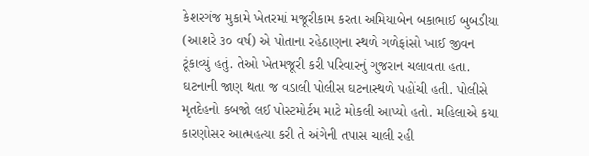કેશરગંજ મુકામે ખેતરમાં મજૂરીકામ કરતા અમિયાબેન બકાભાઈ બુબડીયા (આશરે ૩૦ વર્ષ) એ પોતાના રહેઠાણના સ્થળે ગળેફાંસો ખાઈ જીવન ટૂંકાવ્યું હતું. તેઓ ખેતમજૂરી કરી પરિવારનું ગુજરાન ચલાવતા હતા. ઘટનાની જાણ થતા જ વડાલી પોલીસ ઘટનાસ્થળે પહોંચી હતી. પોલીસે મૃતદેહનો કબજો લઈ પોસ્ટમોર્ટમ માટે મોકલી આપ્યો હતો. મહિલાએ કયા કારણોસર આત્મહત્યા કરી તે અંગેની તપાસ ચાલી રહી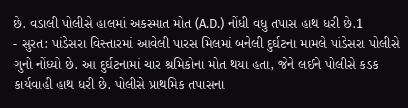છે. વડાલી પોલીસે હાલમાં અકસ્માત મોત (A.D.) નોંધી વધુ તપાસ હાથ ધરી છે.1
- સુરત: પાંડેસરા વિસ્તારમાં આવેલી પારસ મિલમાં બનેલી દુર્ઘટના મામલે પાંડેસરા પોલીસે ગુનો નોંધ્યો છે. આ દુર્ઘટનામાં ચાર શ્રમિકોના મોત થયા હતા, જેને લઈને પોલીસે કડક કાર્યવાહી હાથ ધરી છે. પોલીસે પ્રાથમિક તપાસના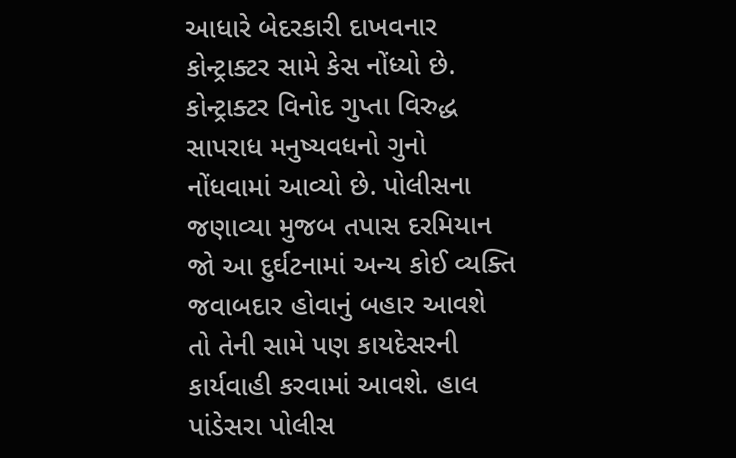આધારે બેદરકારી દાખવનાર કોન્ટ્રાક્ટર સામે કેસ નોંધ્યો છે. કોન્ટ્રાક્ટર વિનોદ ગુપ્તા વિરુદ્ધ સાપરાધ મનુષ્યવધનો ગુનો નોંધવામાં આવ્યો છે. પોલીસના જણાવ્યા મુજબ તપાસ દરમિયાન જો આ દુર્ઘટનામાં અન્ય કોઈ વ્યક્તિ જવાબદાર હોવાનું બહાર આવશે તો તેની સામે પણ કાયદેસરની કાર્યવાહી કરવામાં આવશે. હાલ પાંડેસરા પોલીસ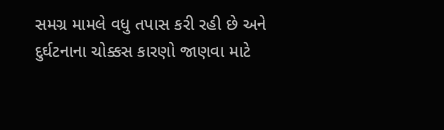સમગ્ર મામલે વધુ તપાસ કરી રહી છે અને દુર્ઘટનાના ચોક્કસ કારણો જાણવા માટે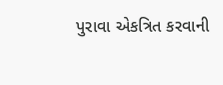પુરાવા એકત્રિત કરવાની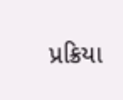પ્રક્રિયા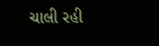ચાલી રહી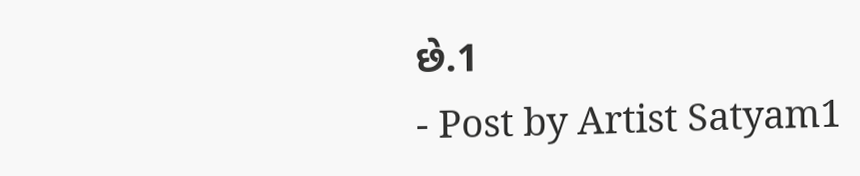છે.1
- Post by Artist Satyam1